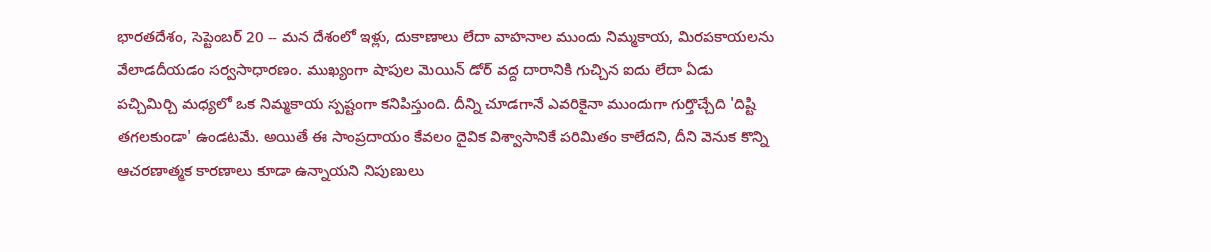భారతదేశం, సెప్టెంబర్ 20 -- మన దేశంలో ఇళ్లు, దుకాణాలు లేదా వాహనాల ముందు నిమ్మకాయ, మిరపకాయలను వేలాడదీయడం సర్వసాధారణం. ముఖ్యంగా షాపుల మెయిన్ డోర్ వద్ద దారానికి గుచ్చిన ఐదు లేదా ఏడు పచ్చిమిర్చి మధ్యలో ఒక నిమ్మకాయ స్పష్టంగా కనిపిస్తుంది. దీన్ని చూడగానే ఎవరికైనా ముందుగా గుర్తొచ్చేది 'దిష్టి తగలకుండా' ఉండటమే. అయితే ఈ సాంప్రదాయం కేవలం దైవిక విశ్వాసానికే పరిమితం కాలేదని, దీని వెనుక కొన్ని ఆచరణాత్మక కారణాలు కూడా ఉన్నాయని నిపుణులు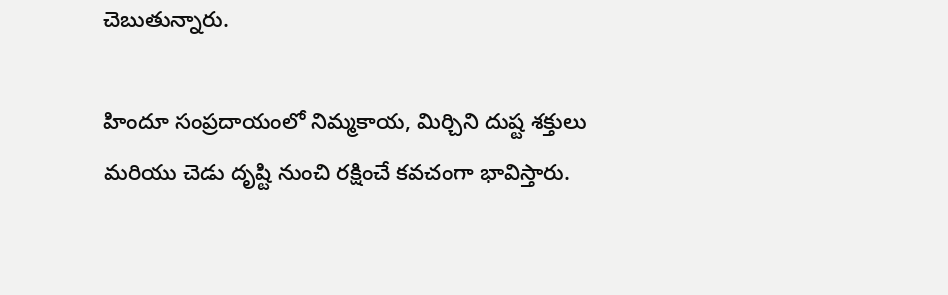చెబుతున్నారు.

హిందూ సంప్రదాయంలో నిమ్మకాయ, మిర్చిని దుష్ట శక్తులు మరియు చెడు దృష్టి నుంచి రక్షించే కవచంగా భావిస్తారు.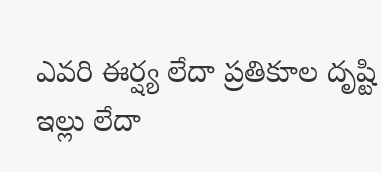ఎవరి ఈర్ష్య లేదా ప్రతికూల దృష్టి ఇల్లు లేదా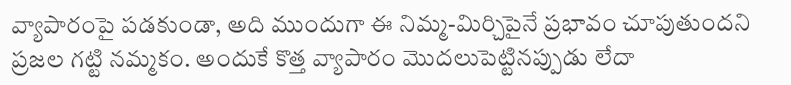వ్యాపారంపై పడకుండా, అది ముందుగా ఈ నిమ్మ-మిర్చిపైనే ప్రభావం చూపుతుందని ప్రజల గట్టి నమ్మకం. అందుకే కొత్త వ్యాపారం మొదలుపెట్టినప్పుడు లేదా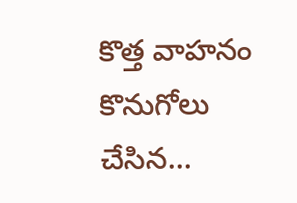కొత్త వాహనం కొనుగోలు చేసిన...